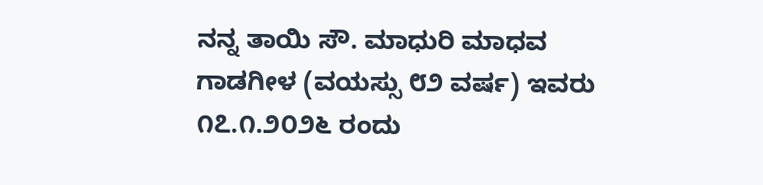ನನ್ನ ತಾಯಿ ಸೌ. ಮಾಧುರಿ ಮಾಧವ ಗಾಡಗೀಳ (ವಯಸ್ಸು ೮೨ ವರ್ಷ) ಇವರು ೧೭.೧.೨೦೨೬ ರಂದು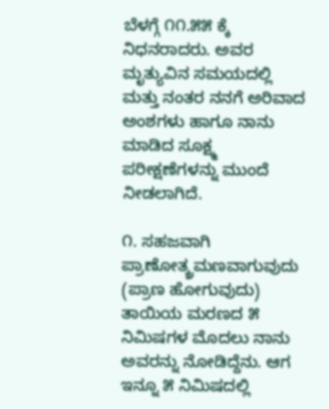ಬೆಳಗ್ಗೆ ೧೧.೫೫ ಕ್ಕೆ ನಿಧನರಾದರು. ಅವರ ಮೃತ್ಯುವಿನ ಸಮಯದಲ್ಲಿ ಮತ್ತು ನಂತರ ನನಗೆ ಅರಿವಾದ ಅಂಶಗಳು ಹಾಗೂ ನಾನು ಮಾಡಿದ ಸೂಕ್ಷ್ಮ ಪರೀಕ್ಷಣೆಗಳನ್ನು ಮುಂದೆ ನೀಡಲಾಗಿದೆ.

೧. ಸಹಜವಾಗಿ ಪ್ರಾಣೋತ್ಕ್ರಮಣವಾಗುವುದು (ಪ್ರಾಣ ಹೋಗುವುದು)
ತಾಯಿಯ ಮರಣದ ೫ ನಿಮಿಷಗಳ ಮೊದಲು ನಾನು ಅವರನ್ನು ನೋಡಿದ್ದೆನು. ಆಗ ಇನ್ನೂ ೫ ನಿಮಿಷದಲ್ಲಿ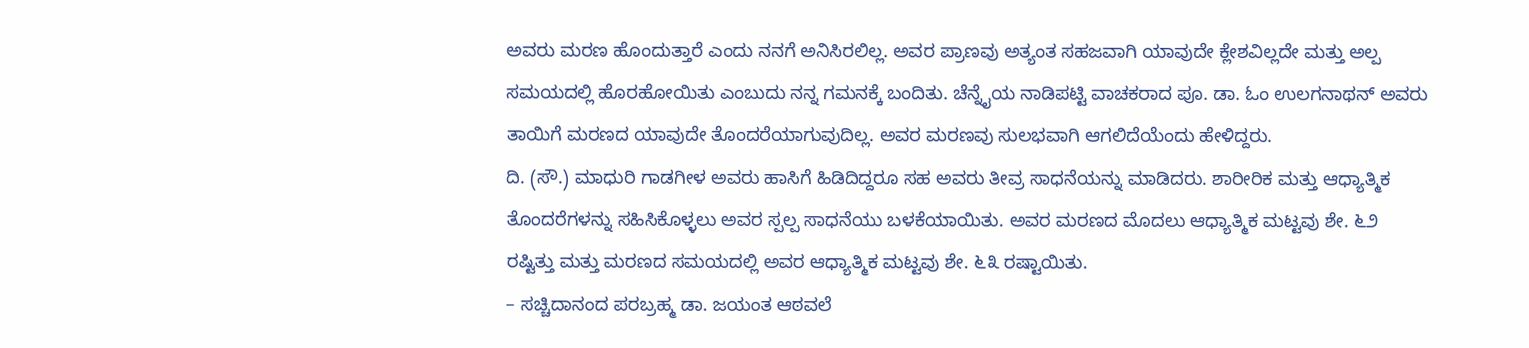ಅವರು ಮರಣ ಹೊಂದುತ್ತಾರೆ ಎಂದು ನನಗೆ ಅನಿಸಿರಲಿಲ್ಲ. ಅವರ ಪ್ರಾಣವು ಅತ್ಯಂತ ಸಹಜವಾಗಿ ಯಾವುದೇ ಕ್ಲೇಶವಿಲ್ಲದೇ ಮತ್ತು ಅಲ್ಪ ಸಮಯದಲ್ಲಿ ಹೊರಹೋಯಿತು ಎಂಬುದು ನನ್ನ ಗಮನಕ್ಕೆ ಬಂದಿತು. ಚೆನ್ನೈಯ ನಾಡಿಪಟ್ಟಿ ವಾಚಕರಾದ ಪೂ. ಡಾ. ಓಂ ಉಲಗನಾಥನ್ ಅವರು ತಾಯಿಗೆ ಮರಣದ ಯಾವುದೇ ತೊಂದರೆಯಾಗುವುದಿಲ್ಲ. ಅವರ ಮರಣವು ಸುಲಭವಾಗಿ ಆಗಲಿದೆಯೆಂದು ಹೇಳಿದ್ದರು.
ದಿ. (ಸೌ.) ಮಾಧುರಿ ಗಾಡಗೀಳ ಅವರು ಹಾಸಿಗೆ ಹಿಡಿದಿದ್ದರೂ ಸಹ ಅವರು ತೀವ್ರ ಸಾಧನೆಯನ್ನು ಮಾಡಿದರು. ಶಾರೀರಿಕ ಮತ್ತು ಆಧ್ಯಾತ್ಮಿಕ ತೊಂದರೆಗಳನ್ನು ಸಹಿಸಿಕೊಳ್ಳಲು ಅವರ ಸ್ಪಲ್ಪ ಸಾಧನೆಯು ಬಳಕೆಯಾಯಿತು. ಅವರ ಮರಣದ ಮೊದಲು ಆಧ್ಯಾತ್ಮಿಕ ಮಟ್ಟವು ಶೇ. ೬೨ ರಷ್ಟಿತ್ತು ಮತ್ತು ಮರಣದ ಸಮಯದಲ್ಲಿ ಅವರ ಆಧ್ಯಾತ್ಮಿಕ ಮಟ್ಟವು ಶೇ. ೬೩ ರಷ್ಟಾಯಿತು.
– ಸಚ್ಚಿದಾನಂದ ಪರಬ್ರಹ್ಮ ಡಾ. ಜಯಂತ ಆಠವಲೆ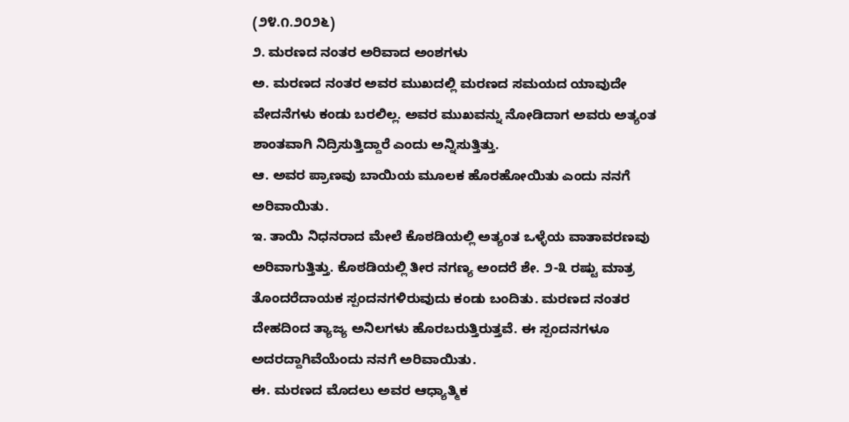(೨೪.೧.೨೦೨೬)
೨. ಮರಣದ ನಂತರ ಅರಿವಾದ ಅಂಶಗಳು
ಅ. ಮರಣದ ನಂತರ ಅವರ ಮುಖದಲ್ಲಿ ಮರಣದ ಸಮಯದ ಯಾವುದೇ ವೇದನೆಗಳು ಕಂಡು ಬರಲಿಲ್ಲ. ಅವರ ಮುಖವನ್ನು ನೋಡಿದಾಗ ಅವರು ಅತ್ಯಂತ ಶಾಂತವಾಗಿ ನಿದ್ರಿಸುತ್ತಿದ್ದಾರೆ ಎಂದು ಅನ್ನಿಸುತ್ತಿತ್ತು.
ಆ. ಅವರ ಪ್ರಾಣವು ಬಾಯಿಯ ಮೂಲಕ ಹೊರಹೋಯಿತು ಎಂದು ನನಗೆ ಅರಿವಾಯಿತು.
ಇ. ತಾಯಿ ನಿಧನರಾದ ಮೇಲೆ ಕೊಠಡಿಯಲ್ಲಿ ಅತ್ಯಂತ ಒಳ್ಳೆಯ ವಾತಾವರಣವು ಅರಿವಾಗುತ್ತಿತ್ತು. ಕೊಠಡಿಯಲ್ಲಿ ತೀರ ನಗಣ್ಯ ಅಂದರೆ ಶೇ. ೨-೩ ರಷ್ಟು ಮಾತ್ರ ತೊಂದರೆದಾಯಕ ಸ್ಪಂದನಗಳಿರುವುದು ಕಂಡು ಬಂದಿತು. ಮರಣದ ನಂತರ ದೇಹದಿಂದ ತ್ಯಾಜ್ಯ ಅನಿಲಗಳು ಹೊರಬರುತ್ತಿರುತ್ತವೆ. ಈ ಸ್ಪಂದನಗಳೂ ಅದರದ್ದಾಗಿವೆಯೆಂದು ನನಗೆ ಅರಿವಾಯಿತು.
ಈ. ಮರಣದ ಮೊದಲು ಅವರ ಆಧ್ಯಾತ್ಮಿಕ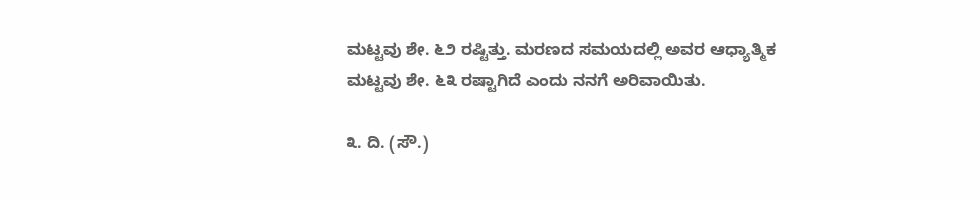ಮಟ್ಟವು ಶೇ. ೬೨ ರಷ್ಟಿತ್ತು. ಮರಣದ ಸಮಯದಲ್ಲಿ ಅವರ ಆಧ್ಯಾತ್ಮಿಕ ಮಟ್ಟವು ಶೇ. ೬೩ ರಷ್ಟಾಗಿದೆ ಎಂದು ನನಗೆ ಅರಿವಾಯಿತು.

೩. ದಿ. (ಸೌ.)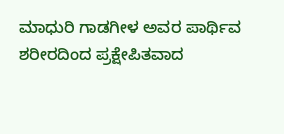ಮಾಧುರಿ ಗಾಡಗೀಳ ಅವರ ಪಾರ್ಥಿವ ಶರೀರದಿಂದ ಪ್ರಕ್ಷೇಪಿತವಾದ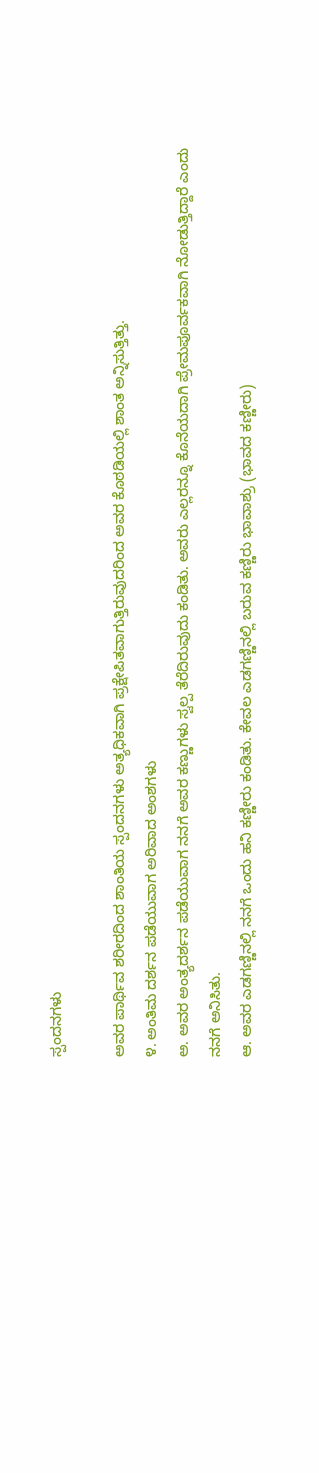ಸ್ಪಂದನಗಳು

ಅವರ ಪಾರ್ಥಿವ ಶರೀರದಿಂದ ಶಾಂತಿಯ ಸ್ಪಂದನಗಳು ಅತ್ಯಧಿಕವಾಗಿ ಪ್ರಕ್ಷೇಪಿತವಾಗುತ್ತಿರುವುದರಿಂದ ಅವರ ಕೊಠಡಿಯಲ್ಲಿ ಶಾಂತ ಅನ್ನಿಸುತ್ತಿತ್ತು.
೪. ಅಂತಿಮ ದರ್ಶನ ಪಡೆಯುವಾಗ ಅರಿವಾದ ಅಂಶಗಳು
ಅ. ಅವರ ಅಂತ್ಯದರ್ಶನ ಪಡೆಯುವಾಗ ನನಗೆ ಅವರ ಕಣ್ಣುಗಳು ಸ್ವಲ್ಪ ತೆರೆದಿರುವುದು ಕಂಡಿತು. ಅವರು ಎಲ್ಲರನ್ನೂ ಕೊನೆಯದಾಗಿ ಪ್ರೇಮಪೂರ್ವಕವಾಗಿ ನೋಡುತ್ತಿದ್ದಾರೆ ಎಂದು ನನಗೆ ಅನಿಸಿತು.
ಆ. ಅವರ ಎಡಗಣ್ಣಿನಲ್ಲಿ ನನಗೆ ಒಂದು ಹನಿ ಕಣ್ಣೀರು ಕಂಡಿತು. ಕೇವಲ ಎಡಗಣ್ಣಿನಲ್ಲಿ ಬರುವ ಕಣ್ಣಿರು ಭಾವಾಶ್ರು (ಭಾವದ ಕಣ್ಣೀರು)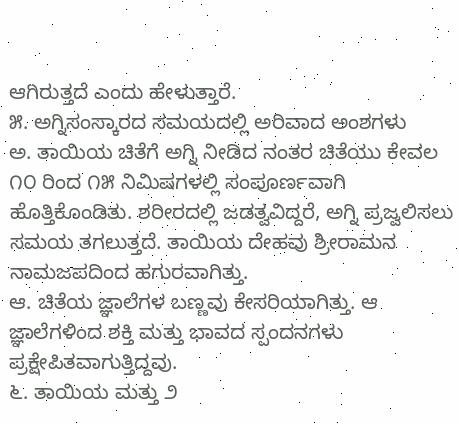ಆಗಿರುತ್ತದೆ ಎಂದು ಹೇಳುತ್ತಾರೆ.
೫. ಅಗ್ನಿಸಂಸ್ಕಾರದ ಸಮಯದಲ್ಲಿ ಅರಿವಾದ ಅಂಶಗಳು
ಅ. ತಾಯಿಯ ಚಿತೆಗೆ ಅಗ್ನಿ ನೀಡಿದ ನಂತರ ಚಿತೆಯು ಕೇವಲ ೧೦ ರಿಂದ ೧೫ ನಿಮಿಷಗಳಲ್ಲಿ ಸಂಪೂರ್ಣವಾಗಿ ಹೊತ್ತಿಕೊಂಡಿತು. ಶರೀರದಲ್ಲಿ ಜಡತ್ವವಿದ್ದರೆ, ಅಗ್ನಿ ಪ್ರಜ್ವಲಿಸಲು ಸಮಯ ತಗಲುತ್ತದೆ. ತಾಯಿಯ ದೇಹವು ಶ್ರೀರಾಮನ ನಾಮಜಪದಿಂದ ಹಗುರವಾಗಿತ್ತು.
ಆ. ಚಿತೆಯ ಜ್ಞಾಲೆಗಳ ಬಣ್ಣವು ಕೇಸರಿಯಾಗಿತ್ತು. ಆ ಜ್ಞಾಲೆಗಳಿಂದ ಶಕ್ತಿ ಮತ್ತು ಭಾವದ ಸ್ಪಂದನಗಳು ಪ್ರಕ್ಷೇಪಿತವಾಗುತ್ತಿದ್ದವು.
೬. ತಾಯಿಯ ಮತ್ತು ೨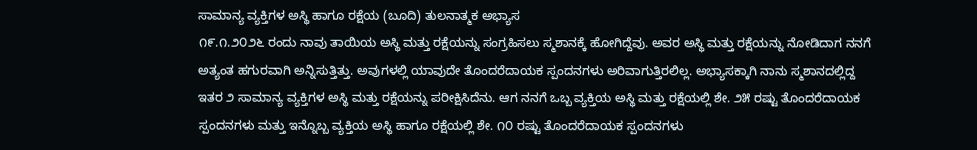ಸಾಮಾನ್ಯ ವ್ಯಕ್ತಿಗಳ ಅಸ್ಥಿ ಹಾಗೂ ರಕ್ಷೆಯ (ಬೂದಿ) ತುಲನಾತ್ಮಕ ಅಭ್ಯಾಸ
೧೯.೧.೨೦೨೬ ರಂದು ನಾವು ತಾಯಿಯ ಅಸ್ಥಿ ಮತ್ತು ರಕ್ಷೆಯನ್ನು ಸಂಗ್ರಹಿಸಲು ಸ್ಮಶಾನಕ್ಕೆ ಹೋಗಿದ್ದೆವು. ಅವರ ಅಸ್ಥಿ ಮತ್ತು ರಕ್ಷೆಯನ್ನು ನೋಡಿದಾಗ ನನಗೆ ಅತ್ಯಂತ ಹಗುರವಾಗಿ ಅನ್ನಿಸುತ್ತಿತ್ತು. ಅವುಗಳಲ್ಲಿ ಯಾವುದೇ ತೊಂದರೆದಾಯಕ ಸ್ಪಂದನಗಳು ಅರಿವಾಗುತ್ತಿರಲಿಲ್ಲ. ಅಭ್ಯಾಸಕ್ಕಾಗಿ ನಾನು ಸ್ಮಶಾನದಲ್ಲಿದ್ದ ಇತರ ೨ ಸಾಮಾನ್ಯ ವ್ಯಕ್ತಿಗಳ ಅಸ್ಥಿ ಮತ್ತು ರಕ್ಷೆಯನ್ನು ಪರೀಕ್ಷಿಸಿದೆನು. ಆಗ ನನಗೆ ಒಬ್ಬ ವ್ಯಕ್ತಿಯ ಅಸ್ಥಿ ಮತ್ತು ರಕ್ಷೆಯಲ್ಲಿ ಶೇ. ೨೫ ರಷ್ಟು ತೊಂದರೆದಾಯಕ ಸ್ಪಂದನಗಳು ಮತ್ತು ಇನ್ನೊಬ್ಬ ವ್ಯಕ್ತಿಯ ಅಸ್ಥಿ ಹಾಗೂ ರಕ್ಷೆಯಲ್ಲಿ ಶೇ. ೧೦ ರಷ್ಟು ತೊಂದರೆದಾಯಕ ಸ್ಪಂದನಗಳು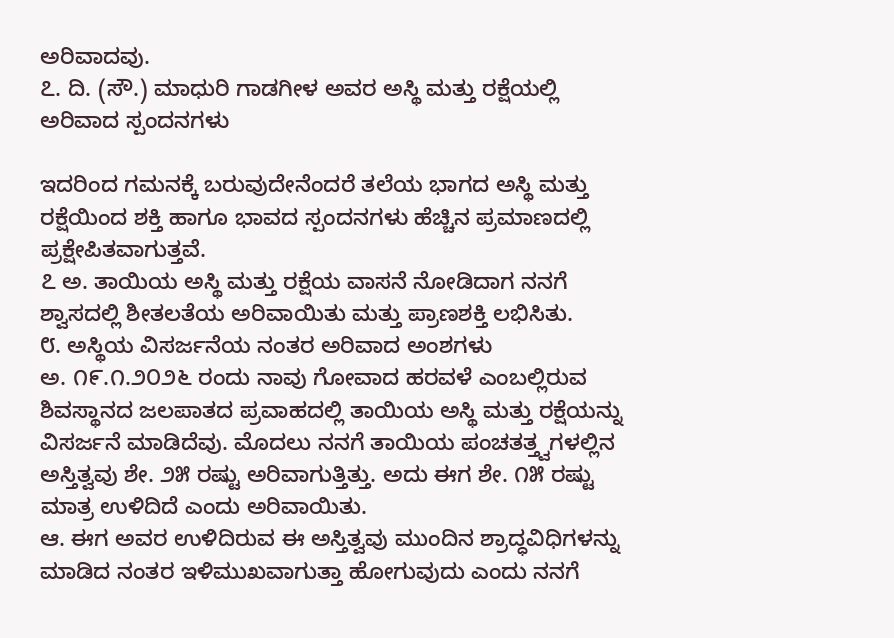ಅರಿವಾದವು.
೭. ದಿ. (ಸೌ.) ಮಾಧುರಿ ಗಾಡಗೀಳ ಅವರ ಅಸ್ಥಿ ಮತ್ತು ರಕ್ಷೆಯಲ್ಲಿ ಅರಿವಾದ ಸ್ಪಂದನಗಳು

ಇದರಿಂದ ಗಮನಕ್ಕೆ ಬರುವುದೇನೆಂದರೆ ತಲೆಯ ಭಾಗದ ಅಸ್ಥಿ ಮತ್ತು ರಕ್ಷೆಯಿಂದ ಶಕ್ತಿ ಹಾಗೂ ಭಾವದ ಸ್ಪಂದನಗಳು ಹೆಚ್ಚಿನ ಪ್ರಮಾಣದಲ್ಲಿ ಪ್ರಕ್ಷೇಪಿತವಾಗುತ್ತವೆ.
೭ ಅ. ತಾಯಿಯ ಅಸ್ಥಿ ಮತ್ತು ರಕ್ಷೆಯ ವಾಸನೆ ನೋಡಿದಾಗ ನನಗೆ ಶ್ವಾಸದಲ್ಲಿ ಶೀತಲತೆಯ ಅರಿವಾಯಿತು ಮತ್ತು ಪ್ರಾಣಶಕ್ತಿ ಲಭಿಸಿತು.
೮. ಅಸ್ಥಿಯ ವಿಸರ್ಜನೆಯ ನಂತರ ಅರಿವಾದ ಅಂಶಗಳು
ಅ. ೧೯.೧.೨೦೨೬ ರಂದು ನಾವು ಗೋವಾದ ಹರವಳೆ ಎಂಬಲ್ಲಿರುವ ಶಿವಸ್ಥಾನದ ಜಲಪಾತದ ಪ್ರವಾಹದಲ್ಲಿ ತಾಯಿಯ ಅಸ್ಥಿ ಮತ್ತು ರಕ್ಷೆಯನ್ನು ವಿಸರ್ಜನೆ ಮಾಡಿದೆವು. ಮೊದಲು ನನಗೆ ತಾಯಿಯ ಪಂಚತತ್ತ್ವಗಳಲ್ಲಿನ ಅಸ್ತಿತ್ವವು ಶೇ. ೨೫ ರಷ್ಟು ಅರಿವಾಗುತ್ತಿತ್ತು. ಅದು ಈಗ ಶೇ. ೧೫ ರಷ್ಟು ಮಾತ್ರ ಉಳಿದಿದೆ ಎಂದು ಅರಿವಾಯಿತು.
ಆ. ಈಗ ಅವರ ಉಳಿದಿರುವ ಈ ಅಸ್ತಿತ್ವವು ಮುಂದಿನ ಶ್ರಾದ್ಧವಿಧಿಗಳನ್ನು ಮಾಡಿದ ನಂತರ ಇಳಿಮುಖವಾಗುತ್ತಾ ಹೋಗುವುದು ಎಂದು ನನಗೆ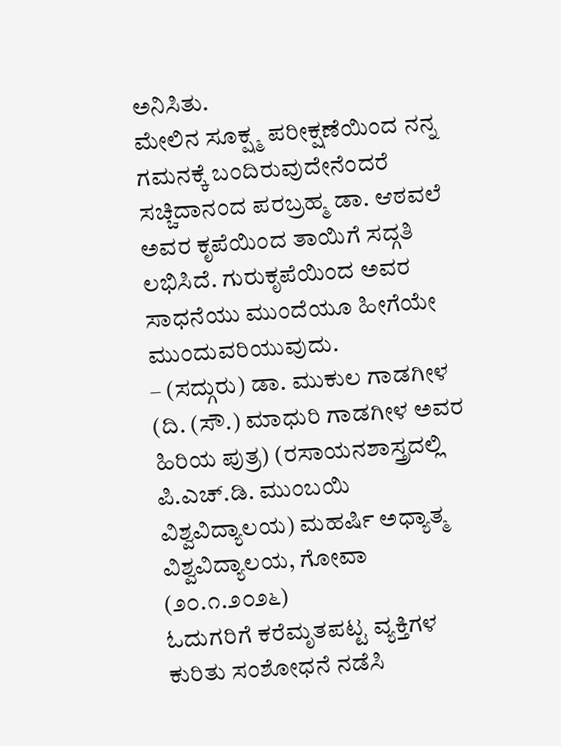ಅನಿಸಿತು.
ಮೇಲಿನ ಸೂಕ್ಷ್ಮ ಪರೀಕ್ಷಣೆಯಿಂದ ನನ್ನ ಗಮನಕ್ಕೆ ಬಂದಿರುವುದೇನೆಂದರೆ ಸಚ್ಚಿದಾನಂದ ಪರಬ್ರಹ್ಮ ಡಾ. ಆಠವಲೆ ಅವರ ಕೃಪೆಯಿಂದ ತಾಯಿಗೆ ಸದ್ಗತಿ ಲಭಿಸಿದೆ. ಗುರುಕೃಪೆಯಿಂದ ಅವರ ಸಾಧನೆಯು ಮುಂದೆಯೂ ಹೀಗೆಯೇ ಮುಂದುವರಿಯುವುದು.
– (ಸದ್ಗುರು) ಡಾ. ಮುಕುಲ ಗಾಡಗೀಳ (ದಿ. (ಸೌ.) ಮಾಧುರಿ ಗಾಡಗೀಳ ಅವರ ಹಿರಿಯ ಪುತ್ರ) (ರಸಾಯನಶಾಸ್ತ್ರದಲ್ಲಿ ಪಿ.ಎಚ್.ಡಿ. ಮುಂಬಯಿ ವಿಶ್ವವಿದ್ಯಾಲಯ) ಮಹರ್ಷಿ ಅಧ್ಯಾತ್ಮ ವಿಶ್ವವಿದ್ಯಾಲಯ, ಗೋವಾ (೨೦.೧.೨೦೨೬)
ಓದುಗರಿಗೆ ಕರೆಮೃತಪಟ್ಟ ವ್ಯಕ್ತಿಗಳ ಕುರಿತು ಸಂಶೋಧನೆ ನಡೆಸಿ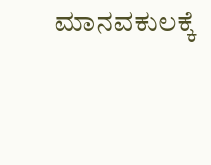ಮಾನವಕುಲಕ್ಕೆ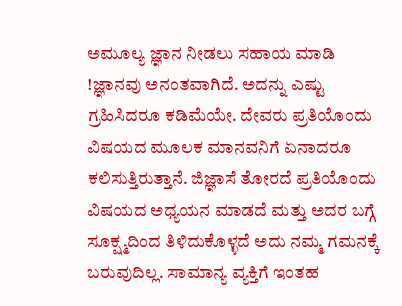ಅಮೂಲ್ಯ ಜ್ಞಾನ ನೀಡಲು ಸಹಾಯ ಮಾಡಿ !ಜ್ಞಾನವು ಅನಂತವಾಗಿದೆ. ಅದನ್ನು ಎಷ್ಟು ಗ್ರಹಿಸಿದರೂ ಕಡಿಮೆಯೇ. ದೇವರು ಪ್ರತಿಯೊಂದು ವಿಷಯದ ಮೂಲಕ ಮಾನವನಿಗೆ ಏನಾದರೂ ಕಲಿಸುತ್ತಿರುತ್ತಾನೆ. ಜಿಜ್ಞಾಸೆ ತೋರದೆ ಪ್ರತಿಯೊಂದು ವಿಷಯದ ಅಧ್ಯಯನ ಮಾಡದೆ ಮತ್ತು ಅದರ ಬಗ್ಗೆ ಸೂಕ್ಷ್ಮದಿಂದ ತಿಳಿದುಕೊಳ್ಳದೆ ಅದು ನಮ್ಮ ಗಮನಕ್ಕೆ ಬರುವುದಿಲ್ಲ. ಸಾಮಾನ್ಯ ವ್ಯಕ್ತಿಗೆ ಇಂತಹ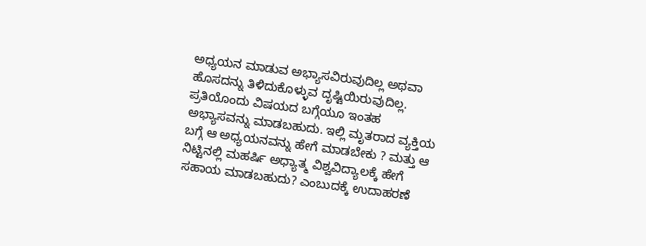ಅಧ್ಯಯನ ಮಾಡುವ ಅಭ್ಯಾಸವಿರುವುದಿಲ್ಲ ಅಥವಾ ಹೊಸದನ್ನು ತಿಳಿದುಕೊಳ್ಳುವ ದೃಷ್ಟಿಯಿರುವುದಿಲ್ಲ. ಪ್ರತಿಯೊಂದು ವಿಷಯದ ಬಗ್ಗೆಯೂ ಇಂತಹ ಅಭ್ಯಾಸವನ್ನು ಮಾಡಬಹುದು. ಇಲ್ಲಿ ಮೃತರಾದ ವ್ಯಕ್ತಿಯ ಬಗ್ಗೆ ಆ ಅಧ್ಯಯನವನ್ನು ಹೇಗೆ ಮಾಡಬೇಕು ? ಮತ್ತು ಆ ನಿಟ್ಟಿನಲ್ಲಿ ಮಹರ್ಷಿ ಅಧ್ಯಾತ್ಮ ವಿಶ್ವವಿದ್ಯಾಲಕ್ಕೆ ಹೇಗೆ ಸಹಾಯ ಮಾಡಬಹುದು? ಎಂಬುದಕ್ಕೆ ಉದಾಹರಣೆ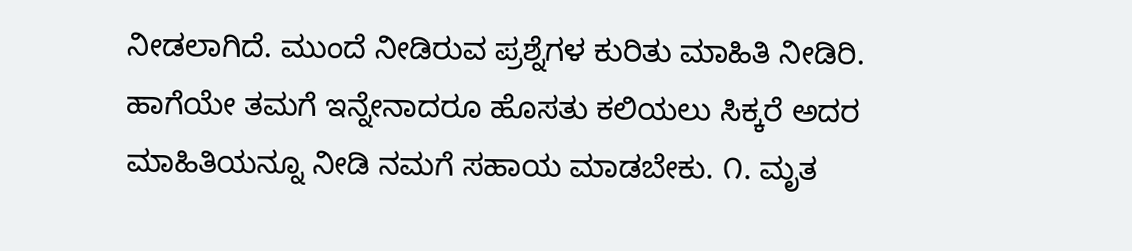ನೀಡಲಾಗಿದೆ. ಮುಂದೆ ನೀಡಿರುವ ಪ್ರಶ್ನೆಗಳ ಕುರಿತು ಮಾಹಿತಿ ನೀಡಿರಿ. ಹಾಗೆಯೇ ತಮಗೆ ಇನ್ನೇನಾದರೂ ಹೊಸತು ಕಲಿಯಲು ಸಿಕ್ಕರೆ ಅದರ ಮಾಹಿತಿಯನ್ನೂ ನೀಡಿ ನಮಗೆ ಸಹಾಯ ಮಾಡಬೇಕು. ೧. ಮೃತ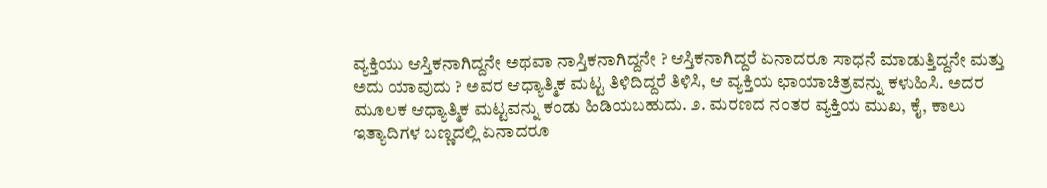ವ್ಯಕ್ತಿಯು ಆಸ್ತಿಕನಾಗಿದ್ದನೇ ಅಥವಾ ನಾಸ್ತಿಕನಾಗಿದ್ದನೇ ? ಆಸ್ತಿಕನಾಗಿದ್ದರೆ ಏನಾದರೂ ಸಾಧನೆ ಮಾಡುತ್ತಿದ್ದನೇ ಮತ್ತು ಅದು ಯಾವುದು ? ಅವರ ಆಧ್ಯಾತ್ಮಿಕ ಮಟ್ಟ ತಿಳಿದಿದ್ದರೆ ತಿಳಿಸಿ, ಆ ವ್ಯಕ್ತಿಯ ಛಾಯಾಚಿತ್ರವನ್ನು ಕಳುಹಿಸಿ. ಅದರ ಮೂಲಕ ಆಧ್ಯಾತ್ಮಿಕ ಮಟ್ಟವನ್ನು ಕಂಡು ಹಿಡಿಯಬಹುದು. ೨. ಮರಣದ ನಂತರ ವ್ಯಕ್ತಿಯ ಮುಖ, ಕೈ, ಕಾಲು ಇತ್ಯಾದಿಗಳ ಬಣ್ಣದಲ್ಲಿ ಏನಾದರೂ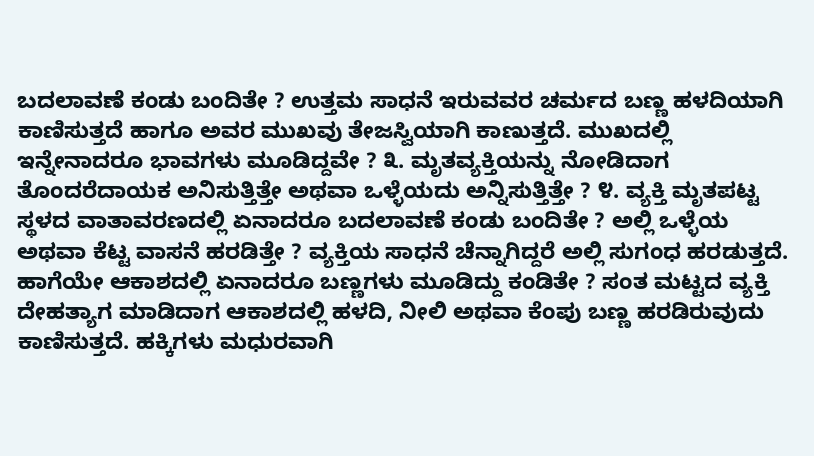ಬದಲಾವಣೆ ಕಂಡು ಬಂದಿತೇ ? ಉತ್ತಮ ಸಾಧನೆ ಇರುವವರ ಚರ್ಮದ ಬಣ್ಣ ಹಳದಿಯಾಗಿ ಕಾಣಿಸುತ್ತದೆ ಹಾಗೂ ಅವರ ಮುಖವು ತೇಜಸ್ವಿಯಾಗಿ ಕಾಣುತ್ತದೆ. ಮುಖದಲ್ಲಿ ಇನ್ನೇನಾದರೂ ಭಾವಗಳು ಮೂಡಿದ್ದವೇ ? ೩. ಮೃತವ್ಯಕ್ತಿಯನ್ನು ನೋಡಿದಾಗ ತೊಂದರೆದಾಯಕ ಅನಿಸುತ್ತಿತ್ತೇ ಅಥವಾ ಒಳ್ಳೆಯದು ಅನ್ನಿಸುತ್ತಿತ್ತೇ ? ೪. ವ್ಯಕ್ತಿ ಮೃತಪಟ್ಟ ಸ್ಥಳದ ವಾತಾವರಣದಲ್ಲಿ ಏನಾದರೂ ಬದಲಾವಣೆ ಕಂಡು ಬಂದಿತೇ ? ಅಲ್ಲಿ ಒಳ್ಳೆಯ ಅಥವಾ ಕೆಟ್ಟ ವಾಸನೆ ಹರಡಿತ್ತೇ ? ವ್ಯಕ್ತಿಯ ಸಾಧನೆ ಚೆನ್ನಾಗಿದ್ದರೆ ಅಲ್ಲಿ ಸುಗಂಧ ಹರಡುತ್ತದೆ. ಹಾಗೆಯೇ ಆಕಾಶದಲ್ಲಿ ಏನಾದರೂ ಬಣ್ಣಗಳು ಮೂಡಿದ್ದು ಕಂಡಿತೇ ? ಸಂತ ಮಟ್ಟದ ವ್ಯಕ್ತಿ ದೇಹತ್ಯಾಗ ಮಾಡಿದಾಗ ಆಕಾಶದಲ್ಲಿ ಹಳದಿ, ನೀಲಿ ಅಥವಾ ಕೆಂಪು ಬಣ್ಣ ಹರಡಿರುವುದು ಕಾಣಿಸುತ್ತದೆ. ಹಕ್ಕಿಗಳು ಮಧುರವಾಗಿ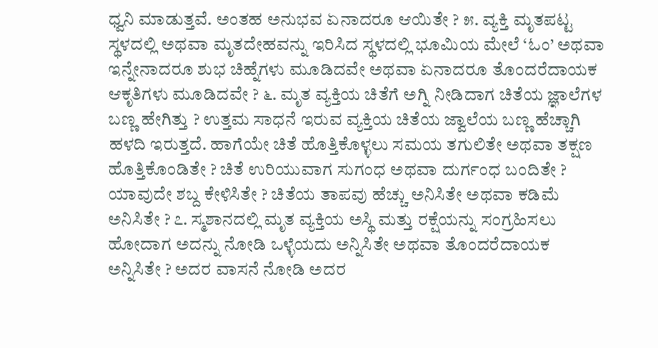ಧ್ವನಿ ಮಾಡುತ್ತವೆ. ಅಂತಹ ಅನುಭವ ಏನಾದರೂ ಆಯಿತೇ ? ೫. ವ್ಯಕ್ತಿ ಮೃತಪಟ್ಟ ಸ್ಥಳದಲ್ಲಿ ಅಥವಾ ಮೃತದೇಹವನ್ನು ಇರಿಸಿದ ಸ್ಥಳದಲ್ಲಿ ಭೂಮಿಯ ಮೇಲೆ ‘ಓಂ’ ಅಥವಾ ಇನ್ನೇನಾದರೂ ಶುಭ ಚಿಹ್ನೆಗಳು ಮೂಡಿದವೇ ಅಥವಾ ಏನಾದರೂ ತೊಂದರೆದಾಯಕ ಆಕೃತಿಗಳು ಮೂಡಿದವೇ ? ೬. ಮೃತ ವ್ಯಕ್ತಿಯ ಚಿತೆಗೆ ಅಗ್ನಿ ನೀಡಿದಾಗ ಚಿತೆಯ ಜ್ಞಾಲೆಗಳ ಬಣ್ಣ ಹೇಗಿತ್ತು ? ಉತ್ತಮ ಸಾಧನೆ ಇರುವ ವ್ಯಕ್ತಿಯ ಚಿತೆಯ ಜ್ವಾಲೆಯ ಬಣ್ಣ ಹೆಚ್ಚಾಗಿ ಹಳದಿ ಇರುತ್ತದೆ. ಹಾಗೆಯೇ ಚಿತೆ ಹೊತ್ತಿಕೊಳ್ಳಲು ಸಮಯ ತಗುಲಿತೇ ಅಥವಾ ತಕ್ಷಣ ಹೊತ್ತಿಕೊಂಡಿತೇ ? ಚಿತೆ ಉರಿಯುವಾಗ ಸುಗಂಧ ಅಥವಾ ದುರ್ಗಂಧ ಬಂದಿತೇ ? ಯಾವುದೇ ಶಬ್ದ ಕೇಳಿಸಿತೇ ? ಚಿತೆಯ ತಾಪವು ಹೆಚ್ಚು ಅನಿಸಿತೇ ಅಥವಾ ಕಡಿಮೆ ಅನಿಸಿತೇ ? ೭. ಸ್ಮಶಾನದಲ್ಲಿ ಮೃತ ವ್ಯಕ್ತಿಯ ಅಸ್ಥಿ ಮತ್ತು ರಕ್ಷೆಯನ್ನು ಸಂಗ್ರಹಿಸಲು ಹೋದಾಗ ಅದನ್ನು ನೋಡಿ ಒಳ್ಳೆಯದು ಅನ್ನಿಸಿತೇ ಅಥವಾ ತೊಂದರೆದಾಯಕ ಅನ್ನಿಸಿತೇ ? ಅದರ ವಾಸನೆ ನೋಡಿ ಅದರ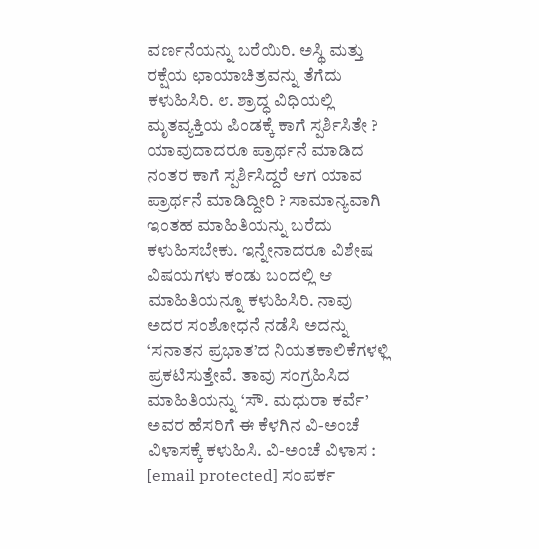ವರ್ಣನೆಯನ್ನು ಬರೆಯಿರಿ. ಅಸ್ಥಿ ಮತ್ತು ರಕ್ಷೆಯ ಛಾಯಾಚಿತ್ರವನ್ನು ತೆಗೆದು ಕಳುಹಿಸಿರಿ. ೮. ಶ್ರಾದ್ಧ ವಿಧಿಯಲ್ಲಿ ಮೃತವ್ಯಕ್ತಿಯ ಪಿಂಡಕ್ಕೆ ಕಾಗೆ ಸ್ಪರ್ಶಿಸಿತೇ ? ಯಾವುದಾದರೂ ಪ್ರಾರ್ಥನೆ ಮಾಡಿದ ನಂತರ ಕಾಗೆ ಸ್ಪರ್ಶಿಸಿದ್ದರೆ ಆಗ ಯಾವ ಪ್ರಾರ್ಥನೆ ಮಾಡಿದ್ದೀರಿ ? ಸಾಮಾನ್ಯವಾಗಿ ಇಂತಹ ಮಾಹಿತಿಯನ್ನು ಬರೆದು ಕಳುಹಿಸಬೇಕು. ಇನ್ನೇನಾದರೂ ವಿಶೇಷ ವಿಷಯಗಳು ಕಂಡು ಬಂದಲ್ಲಿ ಆ ಮಾಹಿತಿಯನ್ನೂ ಕಳುಹಿಸಿರಿ. ನಾವು ಅದರ ಸಂಶೋಧನೆ ನಡೆಸಿ ಅದನ್ನು ‘ಸನಾತನ ಪ್ರಭಾತ’ದ ನಿಯತಕಾಲಿಕೆಗಳಳ್ಲಿ ಪ್ರಕಟಿಸುತ್ತೇವೆ. ತಾವು ಸಂಗ್ರಹಿಸಿದ ಮಾಹಿತಿಯನ್ನು ‘ಸೌ. ಮಧುರಾ ಕರ್ವೆ’ ಅವರ ಹೆಸರಿಗೆ ಈ ಕೆಳಗಿನ ವಿ-ಅಂಚೆ ವಿಳಾಸಕ್ಕೆ ಕಳುಹಿಸಿ. ವಿ-ಅಂಚೆ ವಿಳಾಸ : [email protected] ಸಂಪರ್ಕ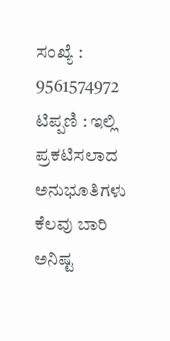ಸಂಖ್ಯೆ : 9561574972 ಟಿಪ್ಪಣಿ : ಇಲ್ಲಿ ಪ್ರಕಟಿಸಲಾದ ಅನುಭೂತಿಗಳು ಕೆಲವು ಬಾರಿ ಅನಿಷ್ಟ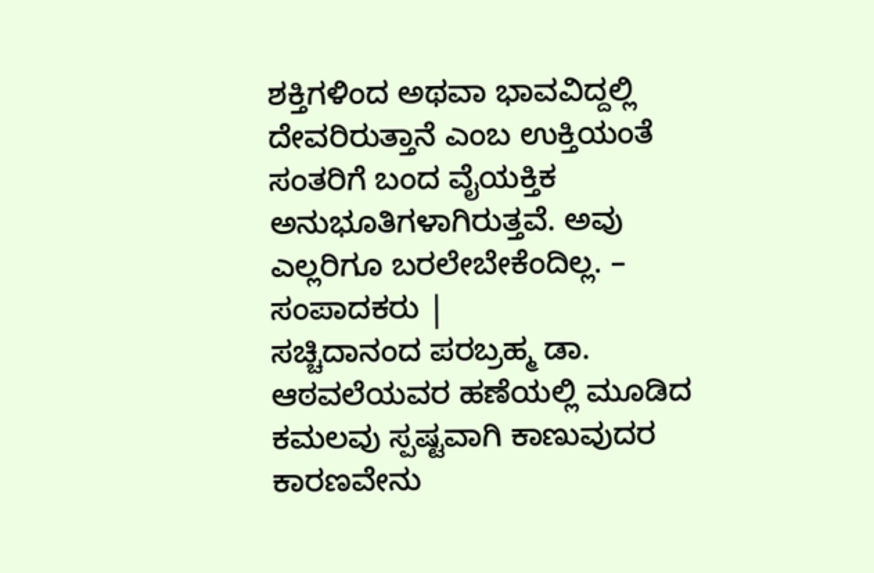ಶಕ್ತಿಗಳಿಂದ ಅಥವಾ ಭಾವವಿದ್ದಲ್ಲಿ ದೇವರಿರುತ್ತಾನೆ ಎಂಬ ಉಕ್ತಿಯಂತೆ ಸಂತರಿಗೆ ಬಂದ ವೈಯಕ್ತಿಕ ಅನುಭೂತಿಗಳಾಗಿರುತ್ತವೆ. ಅವು ಎಲ್ಲರಿಗೂ ಬರಲೇಬೇಕೆಂದಿಲ್ಲ. – ಸಂಪಾದಕರು |
ಸಚ್ಚಿದಾನಂದ ಪರಬ್ರಹ್ಮ ಡಾ. ಆಠವಲೆಯವರ ಹಣೆಯಲ್ಲಿ ಮೂಡಿದ ಕಮಲವು ಸ್ಪಷ್ಟವಾಗಿ ಕಾಣುವುದರ ಕಾರಣವೇನು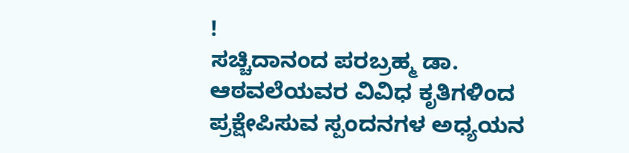!
ಸಚ್ಚಿದಾನಂದ ಪರಬ್ರಹ್ಮ ಡಾ. ಆಠವಲೆಯವರ ವಿವಿಧ ಕೃತಿಗಳಿಂದ ಪ್ರಕ್ಷೇಪಿಸುವ ಸ್ಪಂದನಗಳ ಅಧ್ಯಯನ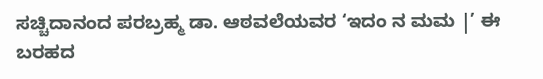ಸಚ್ಚಿದಾನಂದ ಪರಬ್ರಹ್ಮ ಡಾ. ಆಠವಲೆಯವರ ‘ಇದಂ ನ ಮಮ |’ ಈ ಬರಹದ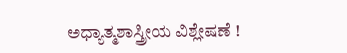ಅಧ್ಯಾತ್ಮಶಾಸ್ತ್ರೀಯ ವಿಶ್ಲೇಷಣೆ !